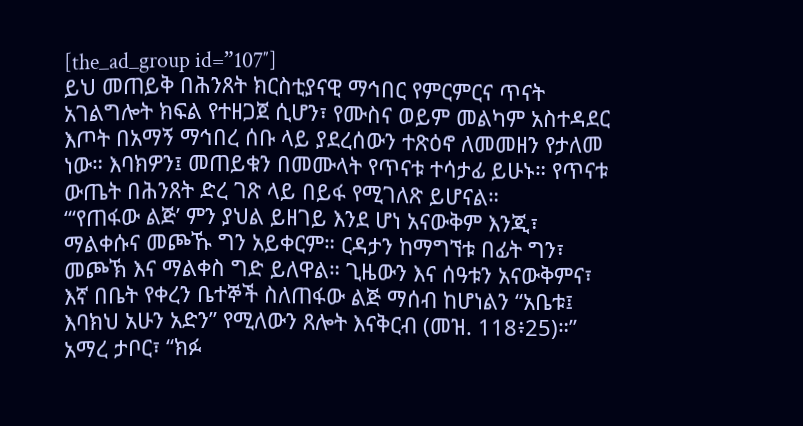[the_ad_group id=”107″]
ይህ መጠይቅ በሕንጸት ክርስቲያናዊ ማኅበር የምርምርና ጥናት አገልግሎት ክፍል የተዘጋጀ ሲሆን፣ የሙስና ወይም መልካም አስተዳደር እጦት በአማኝ ማኅበረ ሰቡ ላይ ያደረሰውን ተጽዕኖ ለመመዘን የታለመ ነው። እባክዎን፤ መጠይቁን በመሙላት የጥናቱ ተሳታፊ ይሁኑ። የጥናቱ ውጤት በሕንጸት ድረ ገጽ ላይ በይፋ የሚገለጽ ይሆናል።
“‘የጠፋው ልጅ’ ምን ያህል ይዘገይ እንደ ሆነ አናውቅም እንጂ፣ ማልቀሱና መጮኹ ግን አይቀርም። ርዳታን ከማግኘቱ በፊት ግን፣ መጮኽ እና ማልቀስ ግድ ይለዋል። ጊዜውን እና ሰዓቱን አናውቅምና፣ እኛ በቤት የቀረን ቤተኞች ስለጠፋው ልጅ ማሰብ ከሆነልን “አቤቱ፤ እባክህ አሁን አድን” የሚለውን ጸሎት እናቅርብ (መዝ. 118፥25)።”
አማረ ታቦር፣ “ክፉ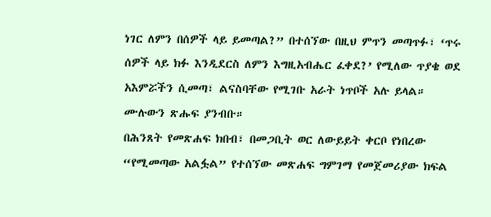ነገር ለምን በሰዎች ላይ ይመጣል?” በተሰኘው በዚህ ምጥን መጣጥፉ፣ ‘ጥሩ ሰዎች ላይ ክፉ እንዲደርስ ለምን እግዚአብሔር ፈቀደ?’ የሚለው ጥያቄ ወደ አእምሯችን ሲመጣ፣ ልናስባቸው የሚገቡ አራት ነጥቦች አሉ ይላል። ሙሉውን ጽሑፍ ያንብቡ።
በሕንጸት የመጽሐፍ ክበብ፣ በመጋቢት ወር ለውይይት ቀርቦ የነበረው “የሚመጣው አልፏል” የተሰኘው መጽሐፍ ግምገማ የመጀመሪያው ክፍል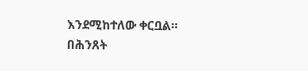እንደሚከተለው ቀርቧል።
በሕንጸት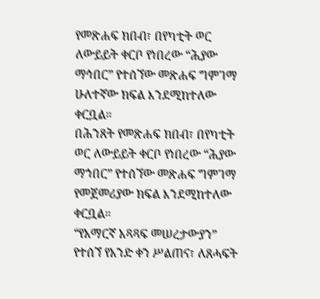የመጽሐፍ ክበብ፣ በየካቲት ወር ለውይይት ቀርቦ የነበረው “ሕያው ማኅበር” የተሰኘው መጽሐፍ ግምገማ ሁለተኛው ክፍል እንደሚከተለው ቀርቧል።
በሕንጸት የመጽሐፍ ክበብ፣ በየካቲት ወር ለውይይት ቀርቦ የነበረው “ሕያው ማኀበር” የተሰኘው መጽሐፍ ግምገማ የመጀመሪያው ክፍል እንደሚከተለው ቀርቧል።
“የአማርኛ አጻጻፍ መሠረታውያን” የተሰኘ የአንድ ቀን ሥልጠና፣ ለጸሓፍት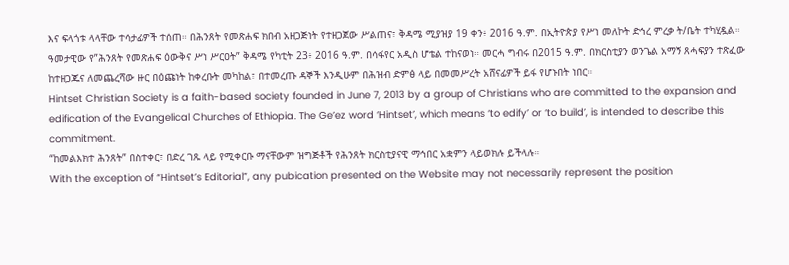እና ፍላጎቱ ላላቸው ተሳታፊዎች ተሰጠ። በሕንጸት የመጽሐፍ ክበብ አዘጋጅነት የተዘጋጀው ሥልጠና፣ ቅዳሜ ሚያዝያ 19 ቀን፥ 2016 ዓ.ም. በኢትዮጵያ የሥነ መለኮት ድኅረ ምረቃ ት/ቤት ተካሂዷል።
ዓመታዊው የ”ሕንጸት የመጽሐፍ ዕውቅና ሥነ ሥርዐት” ቅዳሜ የካቲት 23፥ 2016 ዓ.ም. በሳፋየር አዲስ ሆቴል ተከናወነ። መርሓ ግብሩ በ2015 ዓ.ም. በክርስቲያን ወንጌል አማኝ ጸሓፍያን ተጽፈው ከተዘጋጁና ለመጨረሻው ዙር በዕጩነት ከቀረቡት መካከል፣ በተመረጡ ዳኞች እንዲሁም በሕዝብ ድምፅ ላይ በመመሥረት አሸናፊዎች ይፋ የሆኑበት ነበር።
Hintset Christian Society is a faith-based society founded in June 7, 2013 by a group of Christians who are committed to the expansion and edification of the Evangelical Churches of Ethiopia. The Ge’ez word ‘Hintset’, which means ‘to edify’ or ‘to build’, is intended to describe this commitment.
“ከመልእክተ ሕንጸት” በስተቀር፣ በድረ ገጹ ላይ የሚቀርቡ ማናቸውም ዝግጅቶች የሕንጸት ክርስቲያናዊ ማኅበር አቋምን ላይወክሉ ይችላሉ።
With the exception of “Hintset’s Editorial”, any pubication presented on the Website may not necessarily represent the position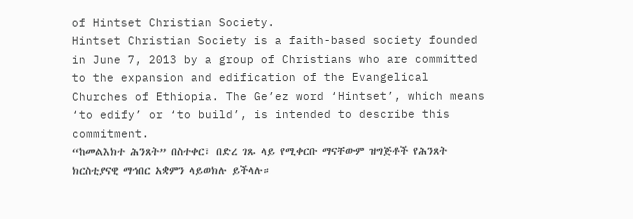of Hintset Christian Society.
Hintset Christian Society is a faith-based society founded in June 7, 2013 by a group of Christians who are committed to the expansion and edification of the Evangelical Churches of Ethiopia. The Ge’ez word ‘Hintset’, which means ‘to edify’ or ‘to build’, is intended to describe this commitment.
“ከመልእክተ ሕንጸት” በስተቀር፣ በድረ ገጹ ላይ የሚቀርቡ ማናቸውም ዝግጅቶች የሕንጸት ክርስቲያናዊ ማኅበር አቋምን ላይወክሉ ይችላሉ።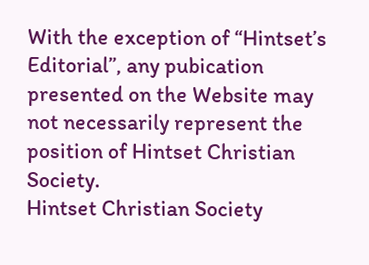With the exception of “Hintset’s Editorial”, any pubication presented on the Website may not necessarily represent the position of Hintset Christian Society.
Hintset Christian Society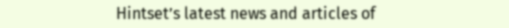Hintset’s latest news and articles of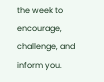the week to encourage, challenge, and inform you.